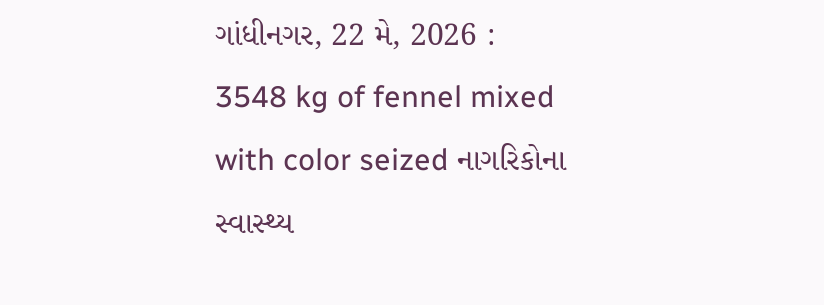ગાંધીનગર, 22 મે, 2026 : 3548 kg of fennel mixed with color seized નાગરિકોના સ્વાસ્થ્ય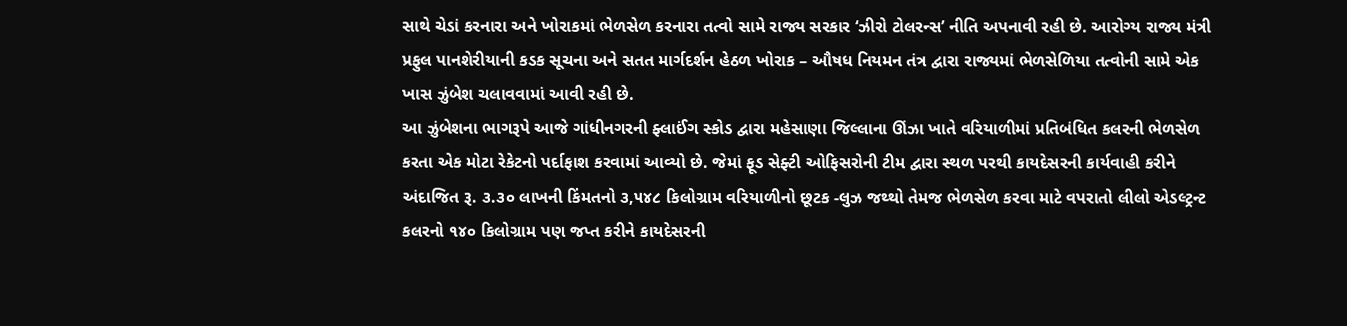સાથે ચેડાં કરનારા અને ખોરાકમાં ભેળસેળ કરનારા તત્વો સામે રાજ્ય સરકાર ‘ઝીરો ટોલરન્સ’ નીતિ અપનાવી રહી છે. આરોગ્ય રાજ્ય મંત્રી પ્રફુલ પાનશેરીયાની કડક સૂચના અને સતત માર્ગદર્શન હેઠળ ખોરાક – ઔષધ નિયમન તંત્ર દ્વારા રાજ્યમાં ભેળસેળિયા તત્વોની સામે એક ખાસ ઝુંબેશ ચલાવવામાં આવી રહી છે.
આ ઝુંબેશના ભાગરૂપે આજે ગાંધીનગરની ફ્લાઈંગ સ્કોડ દ્વારા મહેસાણા જિલ્લાના ઊંઝા ખાતે વરિયાળીમાં પ્રતિબંધિત કલરની ભેળસેળ કરતા એક મોટા રેકેટનો પર્દાફાશ કરવામાં આવ્યો છે. જેમાં ફૂડ સેફ્ટી ઓફિસરોની ટીમ દ્વારા સ્થળ પરથી કાયદેસરની કાર્યવાહી કરીને અંદાજિત રૂ. ૩.૩૦ લાખની કિંમતનો ૩,૫૪૮ કિલોગ્રામ વરિયાળીનો છૂટક -લુઝ જથ્થો તેમજ ભેળસેળ કરવા માટે વપરાતો લીલો એડલ્ટ્રન્ટ કલરનો ૧૪૦ કિલોગ્રામ પણ જપ્ત કરીને કાયદેસરની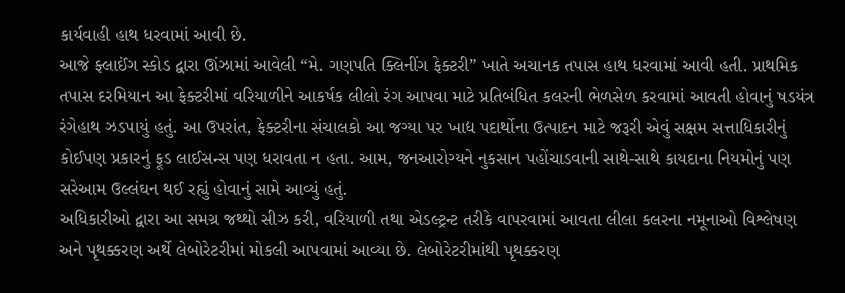કાર્યવાહી હાથ ધરવામાં આવી છે.
આજે ફ્લાઈંગ સ્કોડ દ્વારા ઊંઝામાં આવેલી “મે. ગણપતિ ક્લિનીંગ ફેક્ટરી” ખાતે અચાનક તપાસ હાથ ધરવામાં આવી હતી. પ્રાથમિક તપાસ દરમિયાન આ ફેક્ટરીમાં વરિયાળીને આકર્ષક લીલો રંગ આપવા માટે પ્રતિબંધિત કલરની ભેળસેળ કરવામાં આવતી હોવાનું ષડયંત્ર રંગેહાથ ઝડપાયું હતું. આ ઉપરાંત, ફેક્ટરીના સંચાલકો આ જગ્યા પર ખાદ્ય પદાર્થોના ઉત્પાદન માટે જરૂરી એવું સક્ષમ સત્તાધિકારીનું કોઈપણ પ્રકારનું ફૂડ લાઈસન્સ પણ ધરાવતા ન હતા. આમ, જનઆરોગ્યને નુકસાન પહોંચાડવાની સાથે-સાથે કાયદાના નિયમોનું પણ સરેઆમ ઉલ્લંઘન થઈ રહ્યું હોવાનું સામે આવ્યું હતું.
અધિકારીઓ દ્વારા આ સમગ્ર જથ્થો સીઝ કરી, વરિયાળી તથા એડલ્ટ્રન્ટ તરીકે વાપરવામાં આવતા લીલા કલરના નમૂનાઓ વિશ્લેષણ અને પૃથક્કરણ અર્થે લેબોરેટરીમાં મોકલી આપવામાં આવ્યા છે. લેબોરેટરીમાંથી પૃથક્કરણ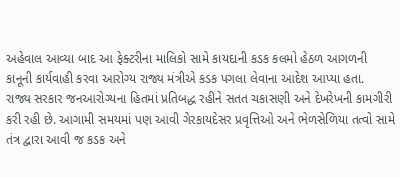અહેવાલ આવ્યા બાદ આ ફેક્ટરીના માલિકો સામે કાયદાની કડક કલમો હેઠળ આગળની કાનૂની કાર્યવાહી કરવા આરોગ્ય રાજ્ય મંત્રીએ કડક પગલા લેવાના આદેશ આપ્યા હતા.
રાજ્ય સરકાર જનઆરોગ્યના હિતમાં પ્રતિબદ્ધ રહીને સતત ચકાસણી અને દેખરેખની કામગીરી કરી રહી છે. આગામી સમયમાં પણ આવી ગેરકાયદેસર પ્રવૃત્તિઓ અને ભેળસેળિયા તત્વો સામે તંત્ર દ્વારા આવી જ કડક અને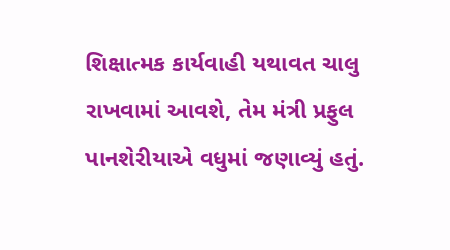શિક્ષાત્મક કાર્યવાહી યથાવત ચાલુ રાખવામાં આવશે, તેમ મંત્રી પ્રફુલ પાનશેરીયાએ વધુમાં જણાવ્યું હતું.